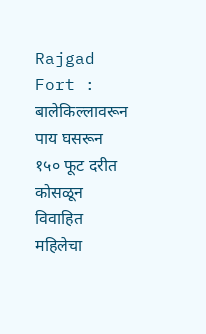Rajgad Fort : बालेकिल्लावरून पाय घसरून १५० फूट दरीत कोसळून विवाहित महिलेचा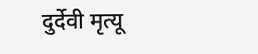दुर्देवी मृत्यू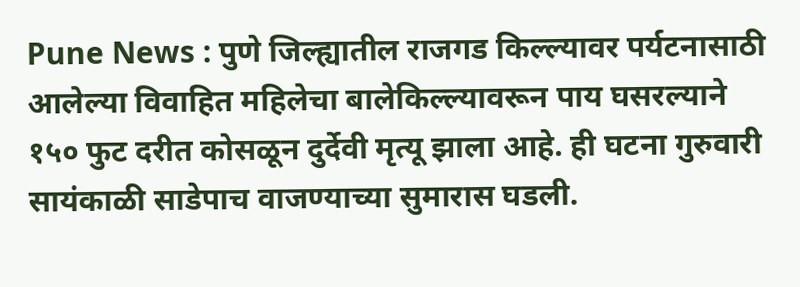Pune News : पुणे जिल्ह्यातील राजगड किल्ल्यावर पर्यटनासाठी आलेल्या विवाहित महिलेचा बालेकिल्ल्यावरून पाय घसरल्याने १५० फुट दरीत कोसळून दुर्देवी मृत्यू झाला आहे. ही घटना गुरुवारी सायंकाळी साडेपाच वाजण्याच्या सुमारास घडली.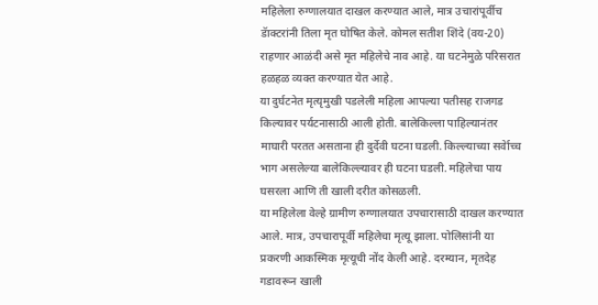महिलेला रुग्णालयात दाखल करण्यात आले, मात्र उचारांपूर्वीच डॅाक्टरांनी तिला मृत घोषित केले. कोमल सतीश शिंदे (वय-20) राहणार आळंदी असे मृत महिलेचे नाव आहे. या घटनेमुळे परिसरात हळहळ व्यक्त करण्यात येत आहे.
या दुर्घटनेत मृत्यृमुखी पडलेली महिला आपल्या पतीसह राजगड किल्यावर पर्यटनासाठी आली होती. बालेकिल्ला पाहिल्यानंतर माघारी परतत असताना ही दुर्देवी घटना घडली. किल्ल्याच्या सर्वेाच्च भाग असलेल्या बालेकिल्ल्यावर ही घटना घडली. महिलेचा पाय घसरला आणि ती खाली दरीत कोसळली.
या महिलेला वेल्हे ग्रामीण रुग्णालयात उपचारासाठी दाखल करण्यात आले. मात्र, उपचारापूर्वी महिलेचा मृत्यू झाला. पोलिसांनी या प्रकरणी आकस्मिक मृत्यूची नोंद केली आहे. दरम्यान, मृतदेह गडावरून खाली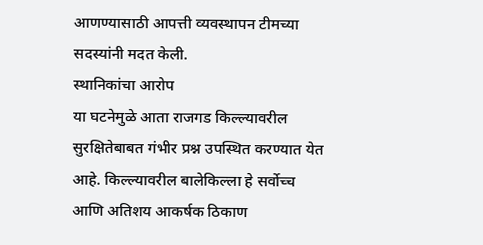आणण्यासाठी आपत्ती व्यवस्थापन टीमच्या सदस्यांनी मदत केली.
स्थानिकांचा आरोप
या घटनेमुळे आता राजगड किल्ल्यावरील सुरक्षितेबाबत गंभीर प्रश्न उपस्थित करण्यात येत आहे. किल्ल्यावरील बालेकिल्ला हे सर्वोच्च आणि अतिशय आकर्षक ठिकाण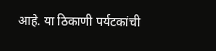आहे. या ठिकाणी पर्यटकांची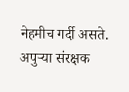नेहमीच गर्दी असते. अपुऱ्या संरक्षक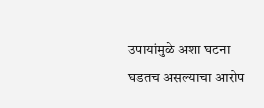उपायांमुळे अशा घटना घडतच असल्याचा आरोप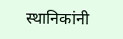स्थानिकांनी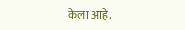केला आहे.